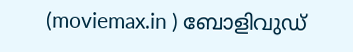(moviemax.in ) ബോളിവുഡ്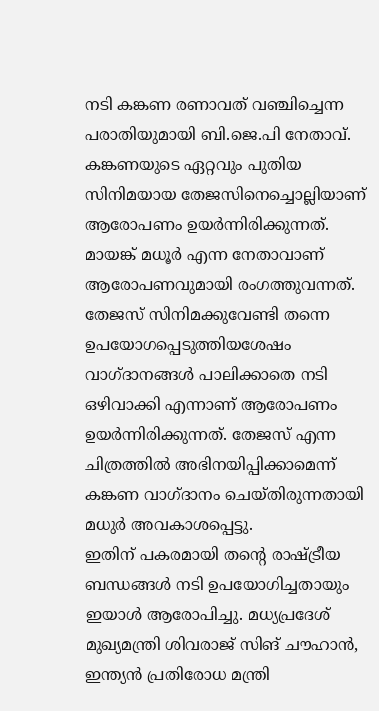നടി കങ്കണ രണാവത് വഞ്ചിച്ചെന്ന പരാതിയുമായി ബി.ജെ.പി നേതാവ്. കങ്കണയുടെ ഏറ്റവും പുതിയ സിനിമയായ തേജസിനെച്ചൊല്ലിയാണ് ആരോപണം ഉയർന്നിരിക്കുന്നത്. മായങ്ക് മധൂർ എന്ന നേതാവാണ് ആരോപണവുമായി രംഗത്തുവന്നത്.
തേജസ് സിനിമക്കുവേണ്ടി തന്നെ ഉപയോഗപ്പെടുത്തിയശേഷം വാഗ്ദാനങ്ങൾ പാലിക്കാതെ നടി ഒഴിവാക്കി എന്നാണ് ആരോപണം ഉയർന്നിരിക്കുന്നത്. തേജസ് എന്ന ചിത്രത്തിൽ അഭിനയിപ്പിക്കാമെന്ന് കങ്കണ വാഗ്ദാനം ചെയ്തിരുന്നതായി മധുർ അവകാശപ്പെട്ടു.
ഇതിന് പകരമായി തന്റെ രാഷ്ട്രീയ ബന്ധങ്ങൾ നടി ഉപയോഗിച്ചതായും ഇയാൾ ആരോപിച്ചു. മധ്യപ്രദേശ് മുഖ്യമന്ത്രി ശിവരാജ് സിങ് ചൗഹാൻ, ഇന്ത്യൻ പ്രതിരോധ മന്ത്രി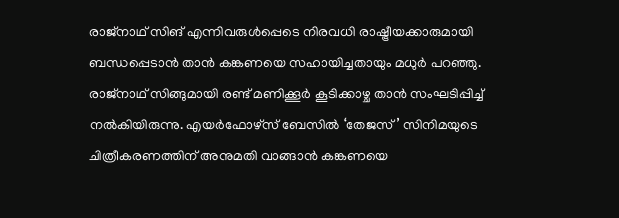രാജ്നാഥ് സിങ് എന്നിവരുൾപ്പെടെ നിരവധി രാഷ്ട്രീയക്കാരുമായി ബന്ധപ്പെടാൻ താൻ കങ്കണയെ സഹായിച്ചതായും മധുർ പറഞ്ഞു.
രാജ്നാഥ് സിങ്ങുമായി രണ്ട് മണിക്കൂർ കൂടിക്കാഴ്ച താൻ സംഘടിപ്പിച്ച് നൽകിയിരുന്നു. എയർഫോഴ്സ് ബേസിൽ ‘തേജസ്’ സിനിമയുടെ ചിത്രീകരണത്തിന് അനുമതി വാങ്ങാൻ കങ്കണയെ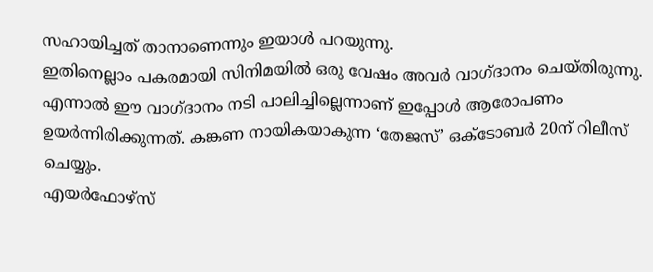സഹായിച്ചത് താനാണെന്നും ഇയാൾ പറയുന്നു.
ഇതിനെല്ലാം പകരമായി സിനിമയിൽ ഒരു വേഷം അവർ വാഗ്ദാനം ചെയ്തിരുന്നു. എന്നാൽ ഈ വാഗ്ദാനം നടി പാലിച്ചില്ലെന്നാണ് ഇപ്പോൾ ആരോപണം ഉയർന്നിരിക്കുന്നത്. കങ്കണ നായികയാകുന്ന ‘തേജസ്’ ഒക്ടോബർ 20ന് റിലീസ് ചെയ്യും.
എയർഫോഴ്സ്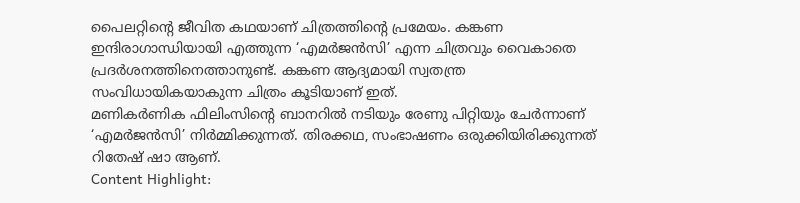പൈലറ്റിന്റെ ജീവിത കഥയാണ് ചിത്രത്തിന്റെ പ്രമേയം. കങ്കണ ഇന്ദിരാഗാന്ധിയായി എത്തുന്ന ‘എമർജൻസി’ എന്ന ചിത്രവും വൈകാതെ പ്രദർശനത്തിനെത്താനുണ്ട്. കങ്കണ ആദ്യമായി സ്വതന്ത്ര സംവിധായികയാകുന്ന ചിത്രം കൂടിയാണ് ഇത്.
മണികർണിക ഫിലിംസിന്റെ ബാനറിൽ നടിയും രേണു പിറ്റിയും ചേർന്നാണ് ‘എമർജൻസി’ നിർമ്മിക്കുന്നത്. തിരക്കഥ, സംഭാഷണം ഒരുക്കിയിരിക്കുന്നത് റിതേഷ് ഷാ ആണ്.
Content Highlight: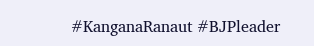#KanganaRanaut #BJPleader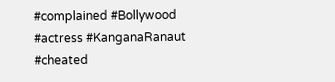#complained #Bollywood #actress #KanganaRanaut #cheated